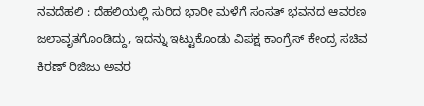ನವದೆಹಲಿ : ದೆಹಲಿಯಲ್ಲಿ ಸುರಿದ ಭಾರೀ ಮಳೆಗೆ ಸಂಸತ್ ಭವನದ ಆವರಣ ಜಲಾವೃತಗೊಂಡಿದ್ದು, ಇದನ್ನು ಇಟ್ಟುಕೊಂಡು ವಿಪಕ್ಷ ಕಾಂಗ್ರೆಸ್ ಕೇಂದ್ರ ಸಚಿವ ಕಿರಣ್ ರಿಜಿಜು ಅವರ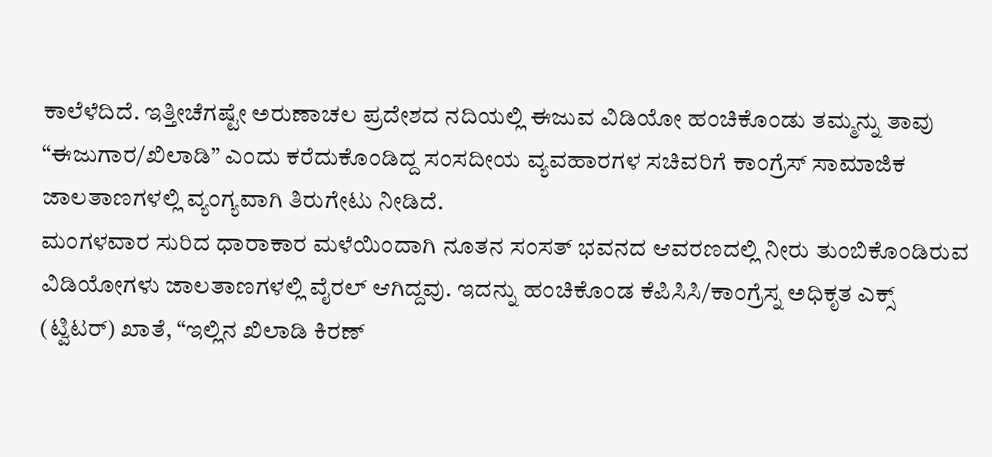ಕಾಲೆಳೆದಿದೆ. ಇತ್ತೀಚೆಗಷ್ಟೇ ಅರುಣಾಚಲ ಪ್ರದೇಶದ ನದಿಯಲ್ಲಿ ಈಜುವ ವಿಡಿಯೋ ಹಂಚಿಕೊಂಡು ತಮ್ಮನ್ನು ತಾವು “ಈಜುಗಾರ/ಖಿಲಾಡಿ” ಎಂದು ಕರೆದುಕೊಂಡಿದ್ದ ಸಂಸದೀಯ ವ್ಯವಹಾರಗಳ ಸಚಿವರಿಗೆ ಕಾಂಗ್ರೆಸ್ ಸಾಮಾಜಿಕ ಜಾಲತಾಣಗಳಲ್ಲಿ ವ್ಯಂಗ್ಯವಾಗಿ ತಿರುಗೇಟು ನೀಡಿದೆ.
ಮಂಗಳವಾರ ಸುರಿದ ಧಾರಾಕಾರ ಮಳೆಯಿಂದಾಗಿ ನೂತನ ಸಂಸತ್ ಭವನದ ಆವರಣದಲ್ಲಿ ನೀರು ತುಂಬಿಕೊಂಡಿರುವ ವಿಡಿಯೋಗಳು ಜಾಲತಾಣಗಳಲ್ಲಿ ವೈರಲ್ ಆಗಿದ್ದವು. ಇದನ್ನು ಹಂಚಿಕೊಂಡ ಕೆಪಿಸಿಸಿ/ಕಾಂಗ್ರೆಸ್ನ ಅಧಿಕೃತ ಎಕ್ಸ್ (ಟ್ವಿಟರ್) ಖಾತೆ, “ಇಲ್ಲಿನ ಖಿಲಾಡಿ ಕಿರಣ್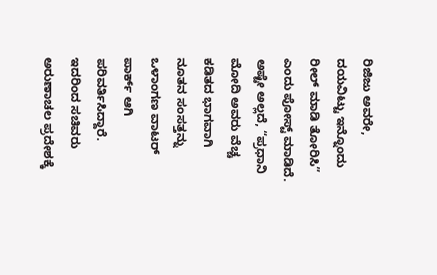ರಿಜಿಜು ಅವರೇ, ದಯವಿಟ್ಟು ಇನ್ನೊಂದು ರೀಲ್ ಮಾಡಿ ತೋರಿಸಿ” ಎಂದು ಪೋಸ್ಟ್ ಮಾಡಿದೆ. ಅಷ್ಟೇ ಅಲ್ಲದೆ, “ಪ್ರಧಾನಿ ಮೋದಿ ಅವರು ವೆಚ್ಚ ಕಡಿತದ ಭಾಗವಾಗಿ ನೂತನ ಸಂಸತ್ತನ್ನು ಒಳಾಂಗಣ ವಾಟರ್ ಪಾರ್ಕ್ ಆಗಿ ಪರಿವರ್ತಿಸಿದ್ದಾರೆ. ಇದರಿಂದ ಸಚಿವರು ಅರುಣಾಚಲ ಪ್ರದೇಶಕ್ಕೆ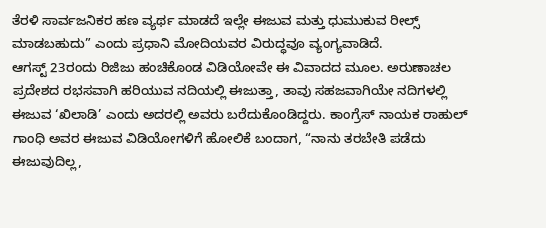ತೆರಳಿ ಸಾರ್ವಜನಿಕರ ಹಣ ವ್ಯರ್ಥ ಮಾಡದೆ ಇಲ್ಲೇ ಈಜುವ ಮತ್ತು ಧುಮುಕುವ ರೀಲ್ಸ್ ಮಾಡಬಹುದು” ಎಂದು ಪ್ರಧಾನಿ ಮೋದಿಯವರ ವಿರುದ್ಧವೂ ವ್ಯಂಗ್ಯವಾಡಿದೆ.
ಆಗಸ್ಟ್ 23ರಂದು ರಿಜಿಜು ಹಂಚಿಕೊಂಡ ವಿಡಿಯೋವೇ ಈ ವಿವಾದದ ಮೂಲ. ಅರುಣಾಚಲ ಪ್ರದೇಶದ ರಭಸವಾಗಿ ಹರಿಯುವ ನದಿಯಲ್ಲಿ ಈಜುತ್ತಾ, ತಾವು ಸಹಜವಾಗಿಯೇ ನದಿಗಳಲ್ಲಿ ಈಜುವ ‘ಖಿಲಾಡಿ’ ಎಂದು ಅದರಲ್ಲಿ ಅವರು ಬರೆದುಕೊಂಡಿದ್ದರು. ಕಾಂಗ್ರೆಸ್ ನಾಯಕ ರಾಹುಲ್ ಗಾಂಧಿ ಅವರ ಈಜುವ ವಿಡಿಯೋಗಳಿಗೆ ಹೋಲಿಕೆ ಬಂದಾಗ, “ನಾನು ತರಬೇತಿ ಪಡೆದು ಈಜುವುದಿಲ್ಲ,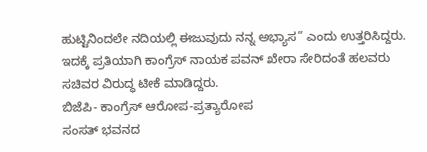ಹುಟ್ಟಿನಿಂದಲೇ ನದಿಯಲ್ಲಿ ಈಜುವುದು ನನ್ನ ಅಭ್ಯಾಸ” ಎಂದು ಉತ್ತರಿಸಿದ್ದರು. ಇದಕ್ಕೆ ಪ್ರತಿಯಾಗಿ ಕಾಂಗ್ರೆಸ್ ನಾಯಕ ಪವನ್ ಖೇರಾ ಸೇರಿದಂತೆ ಹಲವರು ಸಚಿವರ ವಿರುದ್ಧ ಟೀಕೆ ಮಾಡಿದ್ದರು.
ಬಿಜೆಪಿ- ಕಾಂಗ್ರೆಸ್ ಆರೋಪ-ಪ್ರತ್ಯಾರೋಪ
ಸಂಸತ್ ಭವನದ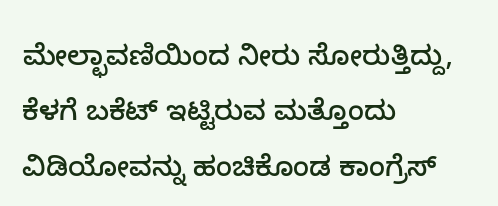ಮೇಲ್ಛಾವಣಿಯಿಂದ ನೀರು ಸೋರುತ್ತಿದ್ದು, ಕೆಳಗೆ ಬಕೆಟ್ ಇಟ್ಟಿರುವ ಮತ್ತೊಂದು ವಿಡಿಯೋವನ್ನು ಹಂಚಿಕೊಂಡ ಕಾಂಗ್ರೆಸ್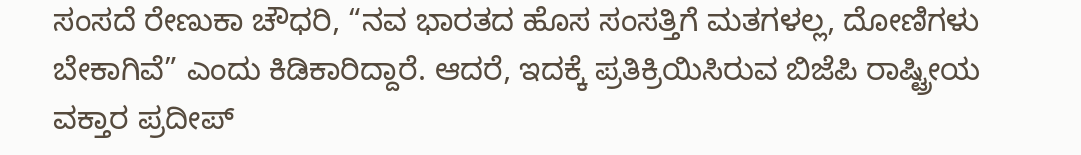ಸಂಸದೆ ರೇಣುಕಾ ಚೌಧರಿ, “ನವ ಭಾರತದ ಹೊಸ ಸಂಸತ್ತಿಗೆ ಮತಗಳಲ್ಲ, ದೋಣಿಗಳು ಬೇಕಾಗಿವೆ” ಎಂದು ಕಿಡಿಕಾರಿದ್ದಾರೆ. ಆದರೆ, ಇದಕ್ಕೆ ಪ್ರತಿಕ್ರಿಯಿಸಿರುವ ಬಿಜೆಪಿ ರಾಷ್ಟ್ರೀಯ ವಕ್ತಾರ ಪ್ರದೀಪ್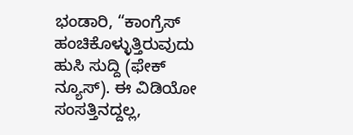ಭಂಡಾರಿ, “ಕಾಂಗ್ರೆಸ್ ಹಂಚಿಕೊಳ್ಳುತ್ತಿರುವುದು ಹುಸಿ ಸುದ್ದಿ (ಫೇಕ್ ನ್ಯೂಸ್). ಈ ವಿಡಿಯೋ ಸಂಸತ್ತಿನದ್ದಲ್ಲ,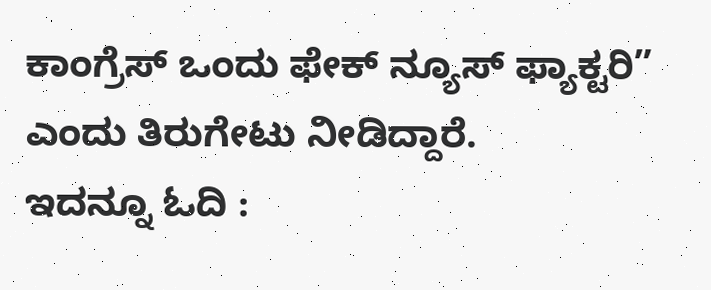ಕಾಂಗ್ರೆಸ್ ಒಂದು ಫೇಕ್ ನ್ಯೂಸ್ ಫ್ಯಾಕ್ಟರಿ” ಎಂದು ತಿರುಗೇಟು ನೀಡಿದ್ದಾರೆ.
ಇದನ್ನೂ ಓದಿ :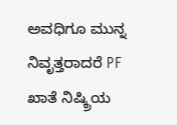ಅವಧಿಗೂ ಮುನ್ನ ನಿವೃತ್ತರಾದರೆ PF ಖಾತೆ ನಿಷ್ಕ್ರಿಯ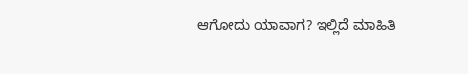ಆಗೋದು ಯಾವಾಗ? ಇಲ್ಲಿದೆ ಮಾಹಿತಿ